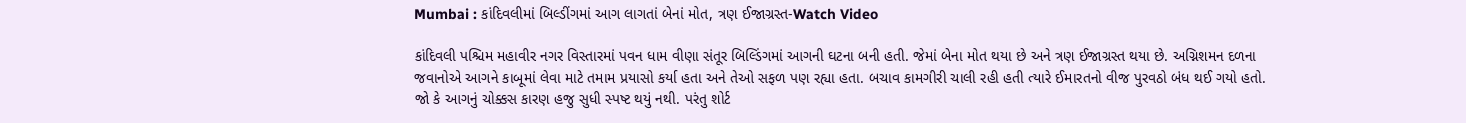Mumbai : કાંદિવલીમાં બિલ્ડીંગમાં આગ લાગતાં બેનાં મોત, ત્રણ ઈજાગ્રસ્ત-Watch Video

કાંદિવલી પશ્ચિમ મહાવીર નગર વિસ્તારમાં પવન ધામ વીણા સંતૂર બિલ્ડિંગમાં આગની ઘટના બની હતી. જેમાં બેના મોત થયા છે અને ત્રણ ઈજાગ્રસ્ત થયા છે. અગ્નિશમન દળના જવાનોએ આગને કાબૂમાં લેવા માટે તમામ પ્રયાસો કર્યા હતા અને તેઓ સફળ પણ રહ્યા હતા. બચાવ કામગીરી ચાલી રહી હતી ત્યારે ઈમારતનો વીજ પુરવઠો બંધ થઈ ગયો હતો. જો કે આગનું ચોક્કસ કારણ હજુ સુધી સ્પષ્ટ થયું નથી. પરંતુ શોર્ટ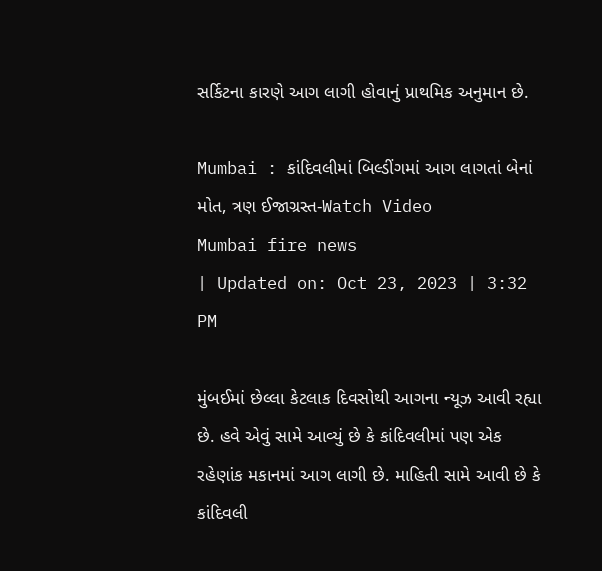સર્કિટના કારણે આગ લાગી હોવાનું પ્રાથમિક અનુમાન છે.

Mumbai : કાંદિવલીમાં બિલ્ડીંગમાં આગ લાગતાં બેનાં મોત, ત્રણ ઈજાગ્રસ્ત-Watch Video
Mumbai fire news
| Updated on: Oct 23, 2023 | 3:32 PM

મુંબઈમાં છેલ્લા કેટલાક દિવસોથી આગના ન્યૂઝ આવી રહ્યા છે. હવે એવું સામે આવ્યું છે કે કાંદિવલીમાં પણ એક રહેણાંક મકાનમાં આગ લાગી છે. માહિતી સામે આવી છે કે કાંદિવલી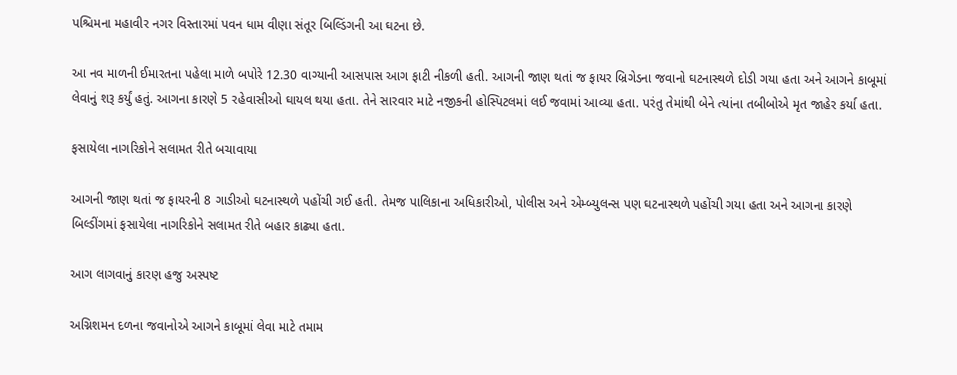પશ્ચિમના મહાવીર નગર વિસ્તારમાં પવન ધામ વીણા સંતૂર બિલ્ડિંગની આ ઘટના છે.

આ નવ માળની ઈમારતના પહેલા માળે બપોરે 12.30 વાગ્યાની આસપાસ આગ ફાટી નીકળી હતી. આગની જાણ થતાં જ ફાયર બ્રિગેડના જવાનો ઘટનાસ્થળે દોડી ગયા હતા અને આગને કાબૂમાં લેવાનું શરૂ કર્યું હતું. આગના કારણે 5 રહેવાસીઓ ઘાયલ થયા હતા. તેને સારવાર માટે નજીકની હોસ્પિટલમાં લઈ જવામાં આવ્યા હતા. પરંતુ તેમાંથી બેને ત્યાંના તબીબોએ મૃત જાહેર કર્યા હતા.

ફસાયેલા નાગરિકોને સલામત રીતે બચાવાયા

આગની જાણ થતાં જ ફાયરની 8 ગાડીઓ ઘટનાસ્થળે પહોંચી ગઈ હતી. તેમજ પાલિકાના અધિકારીઓ, પોલીસ અને એમ્બ્યુલન્સ પણ ઘટનાસ્થળે પહોંચી ગયા હતા અને આગના કારણે બિલ્ડીંગમાં ફસાયેલા નાગરિકોને સલામત રીતે બહાર કાઢ્યા હતા.

આગ લાગવાનું કારણ હજુ અસ્પષ્ટ

અગ્નિશમન દળના જવાનોએ આગને કાબૂમાં લેવા માટે તમામ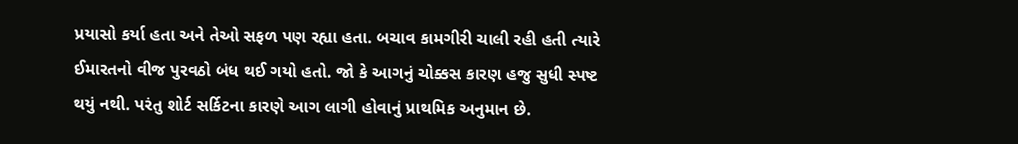પ્રયાસો કર્યા હતા અને તેઓ સફળ પણ રહ્યા હતા. બચાવ કામગીરી ચાલી રહી હતી ત્યારે ઈમારતનો વીજ પુરવઠો બંધ થઈ ગયો હતો. જો કે આગનું ચોક્કસ કારણ હજુ સુધી સ્પષ્ટ થયું નથી. પરંતુ શોર્ટ સર્કિટના કારણે આગ લાગી હોવાનું પ્રાથમિક અનુમાન છે.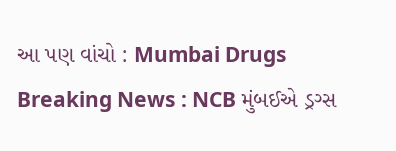આ પણ વાંચો : Mumbai Drugs Breaking News : NCB મુંબઈએ ડ્રગ્સ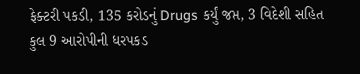ફેક્ટરી પકડી, 135 કરોડનું Drugs કર્યું જપ્ત, 3 વિદેશી સહિત કુલ 9 આરોપીની ધરપકડ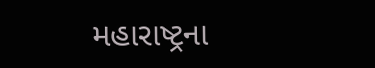મહારાષ્ટ્રના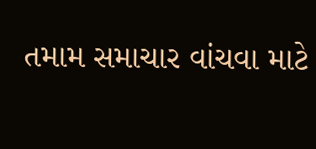તમામ સમાચાર વાંચવા માટે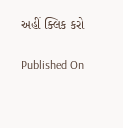અહીં ક્લિક કરો

Published On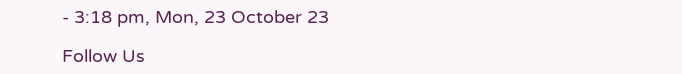- 3:18 pm, Mon, 23 October 23

Follow Us